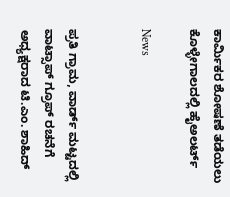ಕಾರ್ಮಿಕರ ಶೋಷಣೆ ತಡೆಯಲು ಕೊಳ್ಳೇಗಾಲದಲ್ಲಿ ಹೈಅಲರ್ಟ್

News


ಪ್ರತಿ ಗ್ರಾಮ, ವಾರ್ಡ್ ಮಟ್ಟದಲ್ಲಿ ವಾಟ್ಸಾಪ್ ಗ್ರೂಪ್ ರಚನೆಗೆ ಅಧ್ಯಕ್ಷರಾದ ಟಿ.ಎಂ. ಶಾಹಿದ್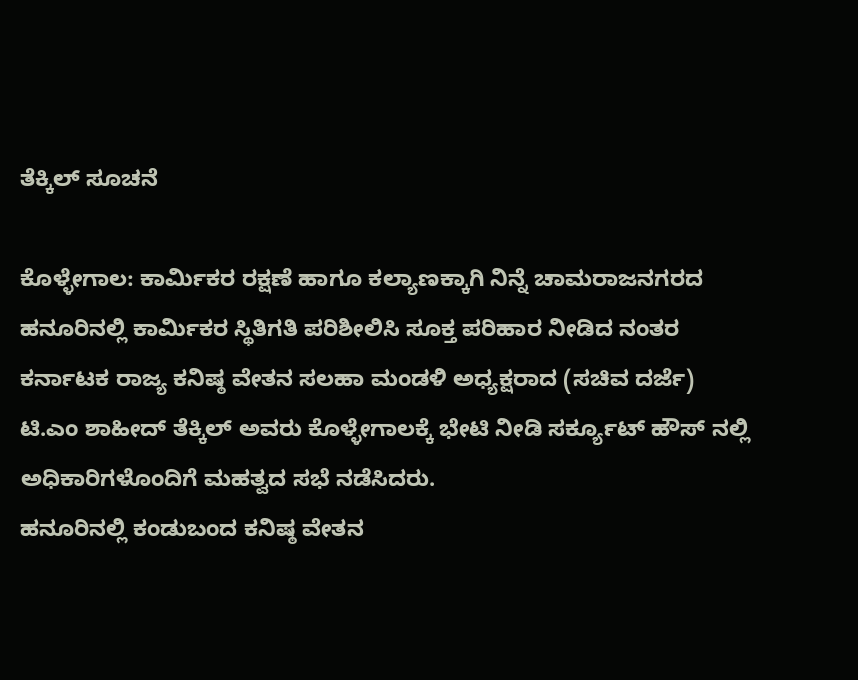ತೆಕ್ಕಿಲ್ ಸೂಚನೆ

ಕೊಳ್ಳೇಗಾಲ: ಕಾರ್ಮಿಕರ ರಕ್ಷಣೆ ಹಾಗೂ ಕಲ್ಯಾಣಕ್ಕಾಗಿ ನಿನ್ನೆ ಚಾಮರಾಜನಗರದ ಹನೂರಿನಲ್ಲಿ ಕಾರ್ಮಿಕರ ಸ್ಥಿತಿಗತಿ ಪರಿಶೀಲಿಸಿ ಸೂಕ್ತ ಪರಿಹಾರ ನೀಡಿದ ನಂತರ ಕರ್ನಾಟಕ ರಾಜ್ಯ ಕನಿಷ್ಠ ವೇತನ ಸಲಹಾ ಮಂಡಳಿ ಅಧ್ಯಕ್ಷರಾದ (ಸಚಿವ ದರ್ಜೆ) ಟಿ.ಎಂ ಶಾಹೀದ್ ತೆಕ್ಕಿಲ್ ಅವರು ಕೊಳ್ಳೇಗಾಲಕ್ಕೆ ಭೇಟಿ ನೀಡಿ ಸರ್ಕ್ಯೂಟ್ ಹೌಸ್ ನಲ್ಲಿ ಅಧಿಕಾರಿಗಳೊಂದಿಗೆ ಮಹತ್ವದ ಸಭೆ ನಡೆಸಿದರು.
ಹನೂರಿನಲ್ಲಿ ಕಂಡುಬಂದ ಕನಿಷ್ಠ ವೇತನ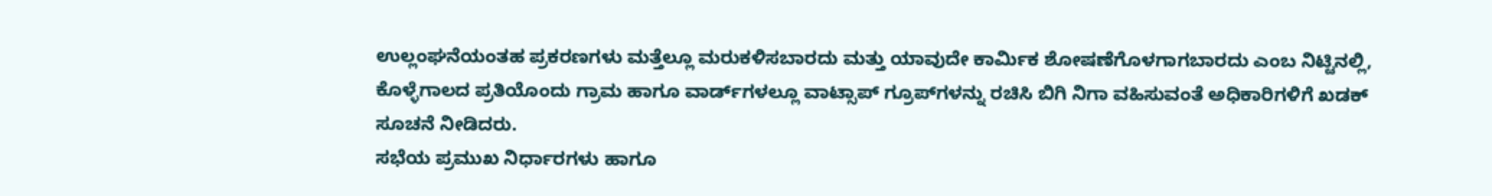ಉಲ್ಲಂಘನೆಯಂತಹ ಪ್ರಕರಣಗಳು ಮತ್ತೆಲ್ಲೂ ಮರುಕಳಿಸಬಾರದು ಮತ್ತು ಯಾವುದೇ ಕಾರ್ಮಿಕ ಶೋಷಣೆಗೊಳಗಾಗಬಾರದು ಎಂಬ ನಿಟ್ಟಿನಲ್ಲಿ, ಕೊಳ್ಳೆಗಾಲದ ಪ್ರತಿಯೊಂದು ಗ್ರಾಮ ಹಾಗೂ ವಾರ್ಡ್‌ಗಳಲ್ಲೂ ವಾಟ್ಸಾಪ್ ಗ್ರೂಪ್‌ಗಳನ್ನು ರಚಿಸಿ ಬಿಗಿ ನಿಗಾ ವಹಿಸುವಂತೆ ಅಧಿಕಾರಿಗಳಿಗೆ ಖಡಕ್ ಸೂಚನೆ ನೀಡಿದರು.
ಸಭೆಯ ಪ್ರಮುಖ ನಿರ್ಧಾರಗಳು ಹಾಗೂ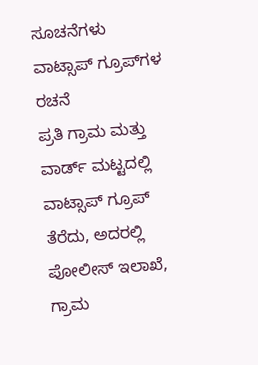ಸೂಚನೆಗಳು
ವಾಟ್ಸಾಪ್ ಗ್ರೂಪ್‌ಗಳ ರಚನೆ
ಪ್ರತಿ ಗ್ರಾಮ ಮತ್ತು ವಾರ್ಡ್ ಮಟ್ಟದಲ್ಲಿ ವಾಟ್ಸಾಪ್ ಗ್ರೂಪ್ ತೆರೆದು, ಅದರಲ್ಲಿ ಪೋಲೀಸ್ ಇಲಾಖೆ, ಗ್ರಾಮ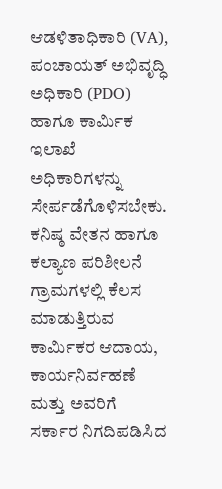ಆಡಳಿತಾಧಿಕಾರಿ (VA), ಪಂಚಾಯತ್ ಅಭಿವೃದ್ಧಿ ಅಧಿಕಾರಿ (PDO) ಹಾಗೂ ಕಾರ್ಮಿಕ ಇಲಾಖೆ ಅಧಿಕಾರಿಗಳನ್ನು ಸೇರ್ಪಡೆಗೊಳಿಸಬೇಕು.
ಕನಿಷ್ಠ ವೇತನ ಹಾಗೂ ಕಲ್ಯಾಣ ಪರಿಶೀಲನೆ
ಗ್ರಾಮಗಳಲ್ಲಿ ಕೆಲಸ ಮಾಡುತ್ತಿರುವ ಕಾರ್ಮಿಕರ ಆದಾಯ, ಕಾರ್ಯನಿರ್ವಹಣೆ ಮತ್ತು ಅವರಿಗೆ ಸರ್ಕಾರ ನಿಗದಿಪಡಿಸಿದ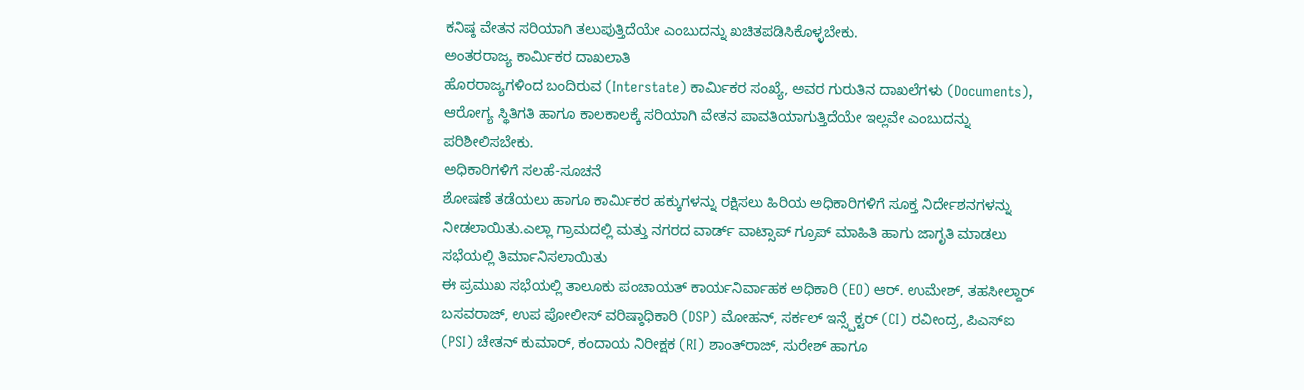ಕನಿಷ್ಠ ವೇತನ ಸರಿಯಾಗಿ ತಲುಪುತ್ತಿದೆಯೇ ಎಂಬುದನ್ನು ಖಚಿತಪಡಿಸಿಕೊಳ್ಳಬೇಕು.
ಅಂತರರಾಜ್ಯ ಕಾರ್ಮಿಕರ ದಾಖಲಾತಿ
ಹೊರರಾಜ್ಯಗಳಿಂದ ಬಂದಿರುವ (Interstate) ಕಾರ್ಮಿಕರ ಸಂಖ್ಯೆ, ಅವರ ಗುರುತಿನ ದಾಖಲೆಗಳು (Documents), ಆರೋಗ್ಯ ಸ್ಥಿತಿಗತಿ ಹಾಗೂ ಕಾಲಕಾಲಕ್ಕೆ ಸರಿಯಾಗಿ ವೇತನ ಪಾವತಿಯಾಗುತ್ತಿದೆಯೇ ಇಲ್ಲವೇ ಎಂಬುದನ್ನು ಪರಿಶೀಲಿಸಬೇಕು.
ಅಧಿಕಾರಿಗಳಿಗೆ ಸಲಹೆ-ಸೂಚನೆ
ಶೋಷಣೆ ತಡೆಯಲು ಹಾಗೂ ಕಾರ್ಮಿಕರ ಹಕ್ಕುಗಳನ್ನು ರಕ್ಷಿಸಲು ಹಿರಿಯ ಅಧಿಕಾರಿಗಳಿಗೆ ಸೂಕ್ತ ನಿರ್ದೇಶನಗಳನ್ನು ನೀಡಲಾಯಿತು.ಎಲ್ಲಾ ಗ್ರಾಮದಲ್ಲಿ ಮತ್ತು ನಗರದ ವಾರ್ಡ್ ವಾಟ್ಸಾಪ್ ಗ್ರೂಪ್ ಮಾಹಿತಿ ಹಾಗು ಜಾಗೃತಿ ಮಾಡಲು ಸಭೆಯಲ್ಲಿ ತಿರ್ಮಾನಿಸಲಾಯಿತು
ಈ ಪ್ರಮುಖ ಸಭೆಯಲ್ಲಿ ತಾಲೂಕು ಪಂಚಾಯತ್ ಕಾರ್ಯನಿರ್ವಾಹಕ ಅಧಿಕಾರಿ (EO) ಆರ್. ಉಮೇಶ್, ತಹಸೀಲ್ದಾರ್ ಬಸವರಾಜ್, ಉಪ ಪೋಲೀಸ್ ವರಿಷ್ಠಾಧಿಕಾರಿ (DSP) ಮೋಹನ್, ಸರ್ಕಲ್ ಇನ್ಸ್ಪೆಕ್ಟರ್ (CI) ರವೀಂದ್ರ, ಪಿಎಸ್‌ಐ (PSI) ಚೇತನ್ ಕುಮಾರ್, ಕಂದಾಯ ನಿರೀಕ್ಷಕ (RI) ಶಾಂತ್‌ರಾಜ್, ಸುರೇಶ್ ಹಾಗೂ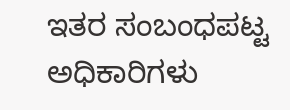ಇತರ ಸಂಬಂಧಪಟ್ಟ ಅಧಿಕಾರಿಗಳು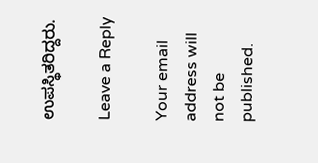ಉಪಸ್ಥಿತರಿದ್ದರು.

Leave a Reply

Your email address will not be published.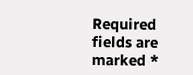Required fields are marked *